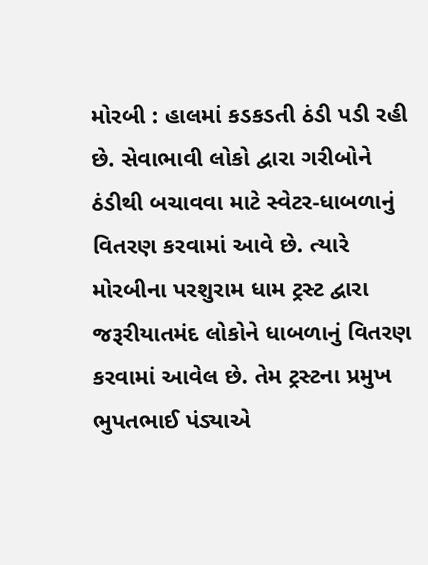મોરબી : હાલમાં કડકડતી ઠંડી પડી રહી છે. સેવાભાવી લોકો દ્વારા ગરીબોને ઠંડીથી બચાવવા માટે સ્વેટર-ધાબળાનું વિતરણ કરવામાં આવે છે. ત્યારે મોરબીના પરશુરામ ધામ ટ્રસ્ટ દ્વારા જરૂરીયાતમંદ લોકોને ધાબળાનું વિતરણ કરવામાં આવેલ છે. તેમ ટ્રસ્ટના પ્રમુખ ભુપતભાઈ પંડ્યાએ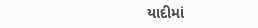યાદીમાં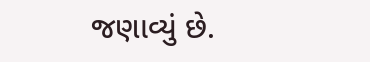જણાવ્યું છે.